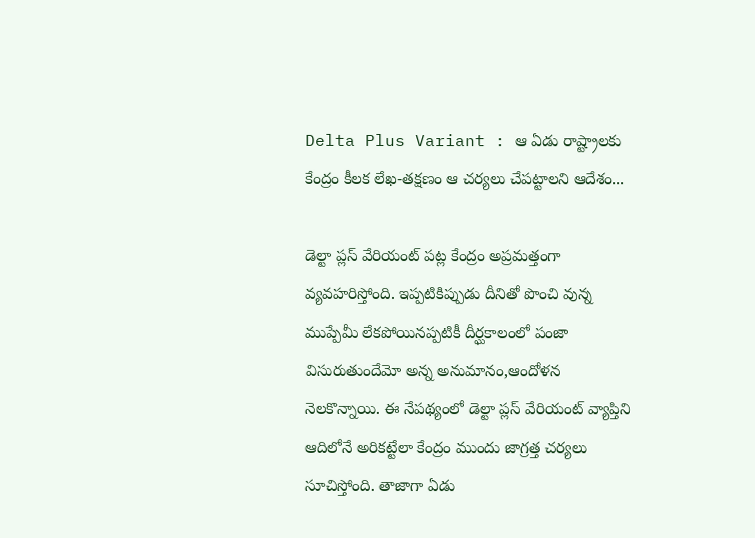Delta Plus Variant : ఆ ఏడు రాష్ట్రాలకు కేంద్రం కీలక లేఖ-తక్షణం ఆ చర్యలు చేపట్టాలని ఆదేశం...

డెల్టా ప్లస్ వేరియంట్‌ పట్ల కేంద్రం అప్రమత్తంగా వ్యవహరిస్తోంది. ఇప్పటికిప్పుడు దీనితో పొంచి వున్న ముప్పేమీ లేకపోయినప్పటికీ దీర్ఘకాలంలో పంజా విసురుతుందేమో అన్న అనుమానం,ఆందోళన నెలకొన్నాయి. ఈ నేపథ్యంలో డెల్టా ప్లస్ వేరియంట్ వ్యాప్తిని ఆదిలోనే అరికట్టేలా కేంద్రం ముందు జాగ్రత్త చర్యలు సూచిస్తోంది. తాజాగా ఏడు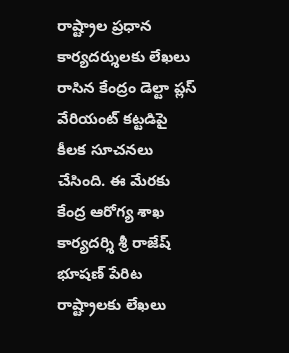రాష్ట్రాల ప్రధాన కార్యదర్శులకు లేఖలు రాసిన కేంద్రం డెల్టా ప్లస్ వేరియంట్ కట్టడిపై కీలక సూచనలు చేసింది. ఈ మేరకు కేంద్ర ఆరోగ్య శాఖ కార్యదర్శి శ్రీ రాజేష్‌ భూషణ్‌ పేరిట రాష్ట్రాలకు లేఖలు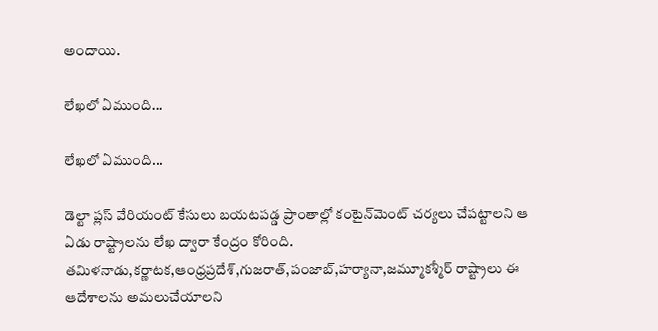అందాయి.

లేఖలో ఏముంది...

లేఖలో ఏముంది...

డెల్టా ప్లస్ వేరియంట్ కేసులు బయటపడ్డ ప్రాంతాల్లో కంటైన్‌మెంట్ చర్యలు చేపట్టాలని ఆ ఏడు రాష్ట్రాలను లేఖ ద్వారా కేంద్రం కోరింది. తమిళనాడు,కర్ణాటక,ఆంధ్రప్రదేశ్,గుజరాత్,పంజాబ్,హర్యానా,జమ్మూకశ్మీర్ రాష్ట్రాలు ఈ ఆదేశాలను అమలుచేయాలని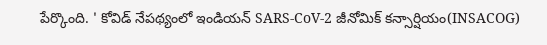పేర్కొంది. ' కోవిడ్ నేపథ్యంలో ఇండియన్ SARS-CoV-2 జీనోమిక్ కన్సార్షియం(INSACOG)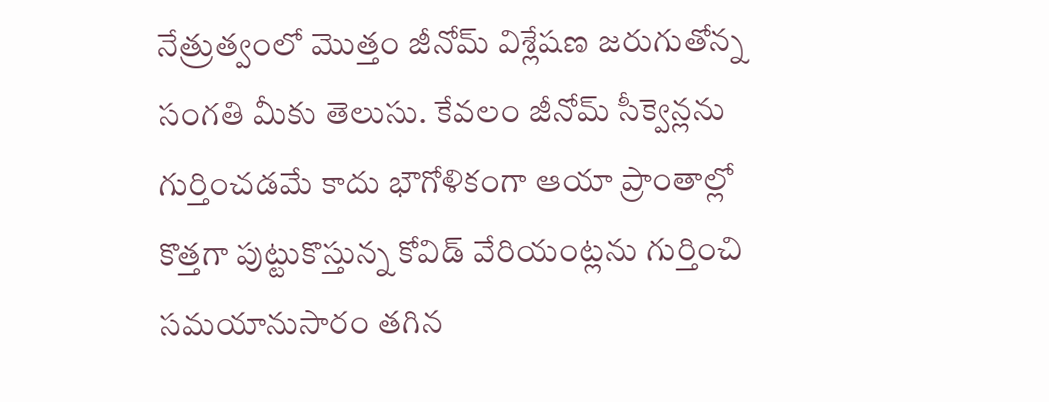నేత్రుత్వంలో మొత్తం జీనోమ్ విశ్లేషణ జరుగుతోన్న సంగతి మీకు తెలుసు. కేవలం జీనోమ్ సీక్వెన్లను గుర్తించడమే కాదు భౌగోళికంగా ఆయా ప్రాంతాల్లో కొత్తగా పుట్టుకొస్తున్న కోవిడ్ వేరియంట్లను గుర్తించి సమయానుసారం తగిన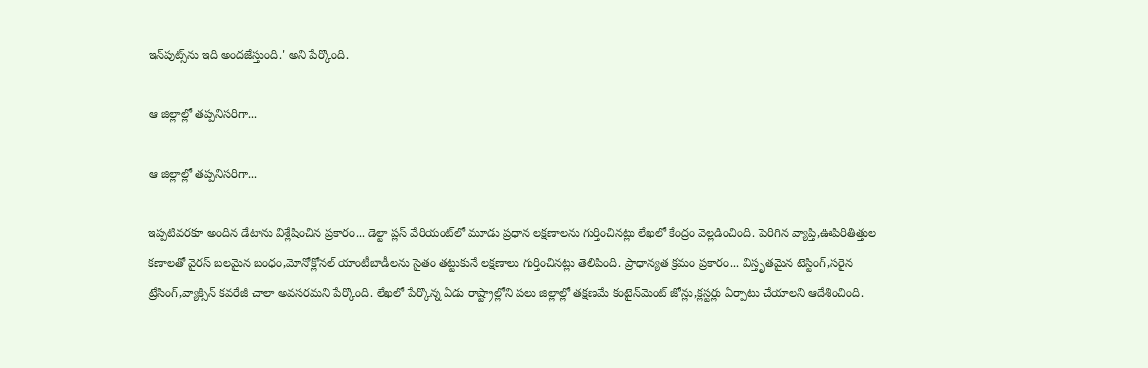ఇన్‌పుట్స్‌ను ఇది అందజేస్తుంది.' అని పేర్కొంది.

ఆ జిల్లాల్లో తప్పనిసరిగా...

ఆ జిల్లాల్లో తప్పనిసరిగా...

ఇప్పటివరకూ అందిన డేటాను విశ్లేషించిన ప్రకారం... డెల్టా ప్లస్ వేరియంట్‌లో మూడు ప్రధాన లక్షణాలను గుర్తించినట్లు లేఖలో కేంద్రం వెల్లడించింది. పెరిగిన వ్యాప్తి,ఊపిరితిత్తుల కణాలతో వైరస్ బలమైన బంధం,మోనోక్లోనల్ యాంటీబాడీలను సైతం తట్టుకునే లక్షణాలు గుర్తించినట్లు తెలిపింది. ప్రాధాన్యత క్రమం ప్రకారం... విస్తృతమైన టెస్టింగ్,సరైన ట్రేసింగ్,వ్యాక్సిన్ కవరేజీ చాలా అవసరమని పేర్కొంది. లేఖలో పేర్కొన్న ఏడు రాష్ట్రాల్లోని పలు జిల్లాల్లో తక్షణమే కంటైన్‌మెంట్ జోన్లు,క్లస్టర్లు ఏర్పాటు చేయాలని ఆదేశించింది.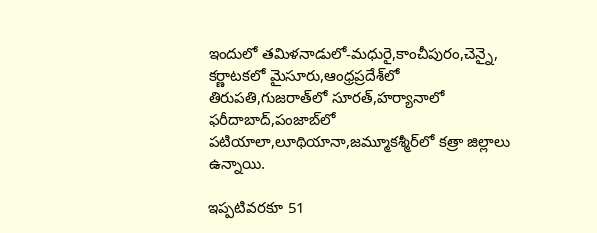ఇందులో తమిళనాడులో-మధురై,కాంచీపురం,చెన్నై, కర్ణాటకలో మైసూరు,ఆంధ్రప్రదేశ్‌లో తిరుపతి,గుజరాత్‌లో సూరత్,హర్యానాలో ఫరీదాబాద్,పంజాబ్‌లో పటియాలా,లూథియానా,జమ్మూకశ్మీర్‌లో కత్రా జిల్లాలు ఉన్నాయి.

ఇప్పటివరకూ 51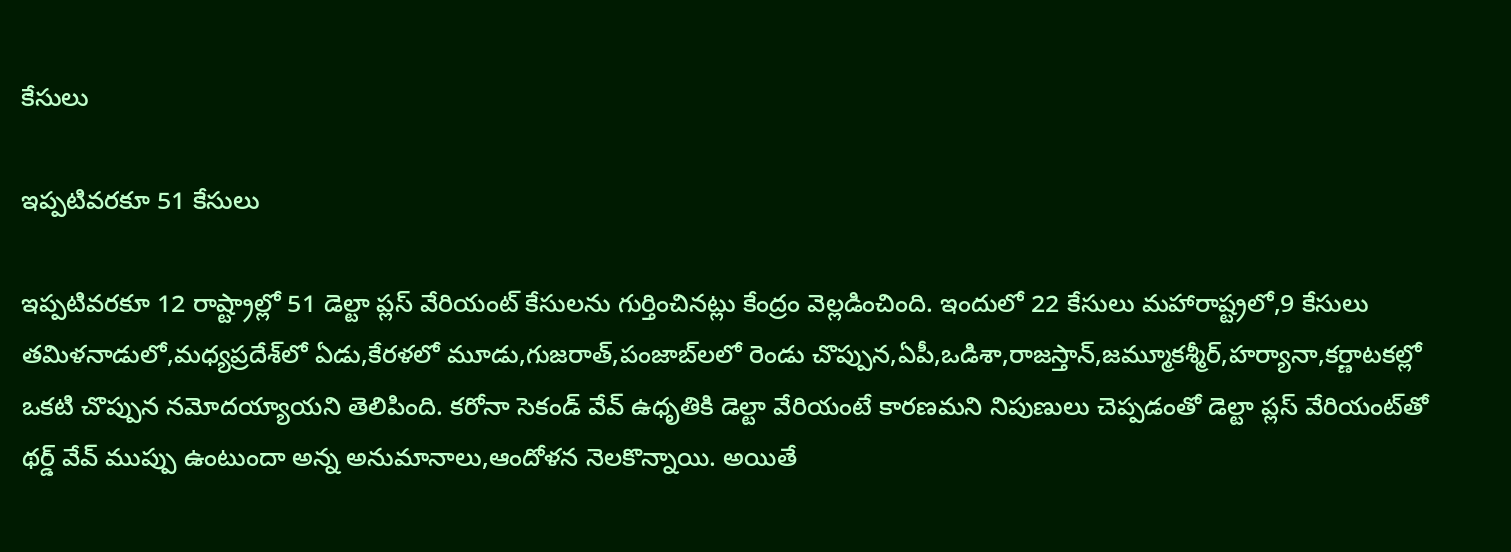కేసులు

ఇప్పటివరకూ 51 కేసులు

ఇప్పటివరకూ 12 రాష్ట్రాల్లో 51 డెల్టా ప్లస్ వేరియంట్ కేసులను గుర్తించినట్లు కేంద్రం వెల్లడించింది. ఇందులో 22 కేసులు మహారాష్ట్రలో,9 కేసులు తమిళనాడులో,మధ్యప్రదేశ్‌లో ఏడు,కేరళలో మూడు,గుజరాత్,పంజాబ్‌లలో రెండు చొప్పున,ఏపీ,ఒడిశా,రాజస్తాన్,జమ్మూకశ్మీర్,హర్యానా,కర్ణాటకల్లో ఒకటి చొప్పున నమోదయ్యాయని తెలిపింది. కరోనా సెకండ్ వేవ్ ఉధృతికి డెల్టా వేరియంటే కారణమని నిపుణులు చెప్పడంతో డెల్టా ప్లస్ వేరియంట్‌తో థర్డ్ వేవ్‌ ముప్పు ఉంటుందా అన్న అనుమానాలు,ఆందోళన నెలకొన్నాయి. అయితే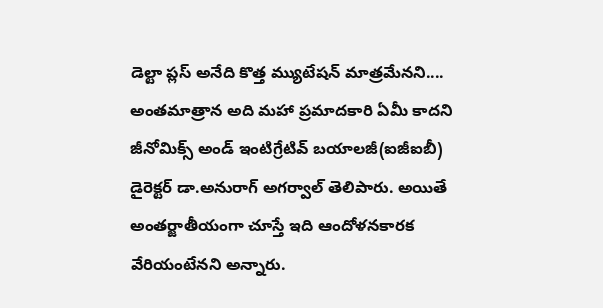డెల్టా ప్లస్ అనేది కొత్త మ్యుటేషన్ మాత్రమేనని.... అంతమాత్రాన అది మహా ప్రమాదకారి ఏమీ కాదని జీనోమిక్స్ అండ్ ఇంటిగ్రేటివ్ బయాలజీ(ఐజీఐబీ) డైరెక్టర్ డా.అనురాగ్ అగర్వాల్ తెలిపారు. అయితే అంతర్జాతీయంగా చూస్తే ఇది ఆందోళనకారక వేరియంటేనని అన్నారు.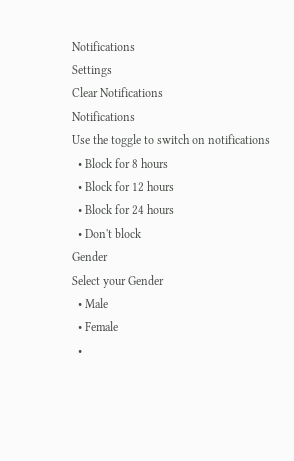Notifications
Settings
Clear Notifications
Notifications
Use the toggle to switch on notifications
  • Block for 8 hours
  • Block for 12 hours
  • Block for 24 hours
  • Don't block
Gender
Select your Gender
  • Male
  • Female
  •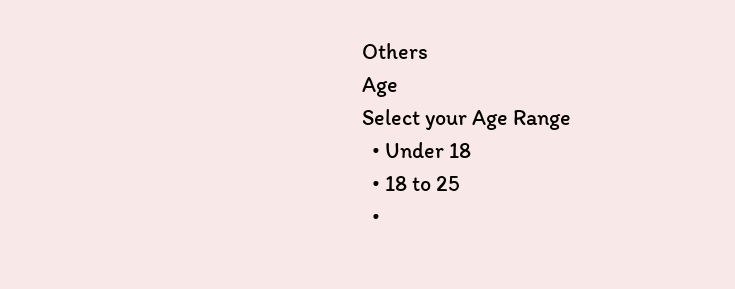Others
Age
Select your Age Range
  • Under 18
  • 18 to 25
  •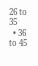26 to 35
  • 36 to 45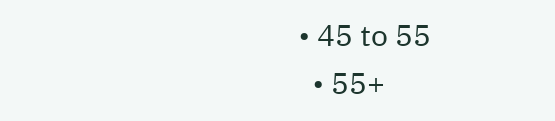• 45 to 55
  • 55+